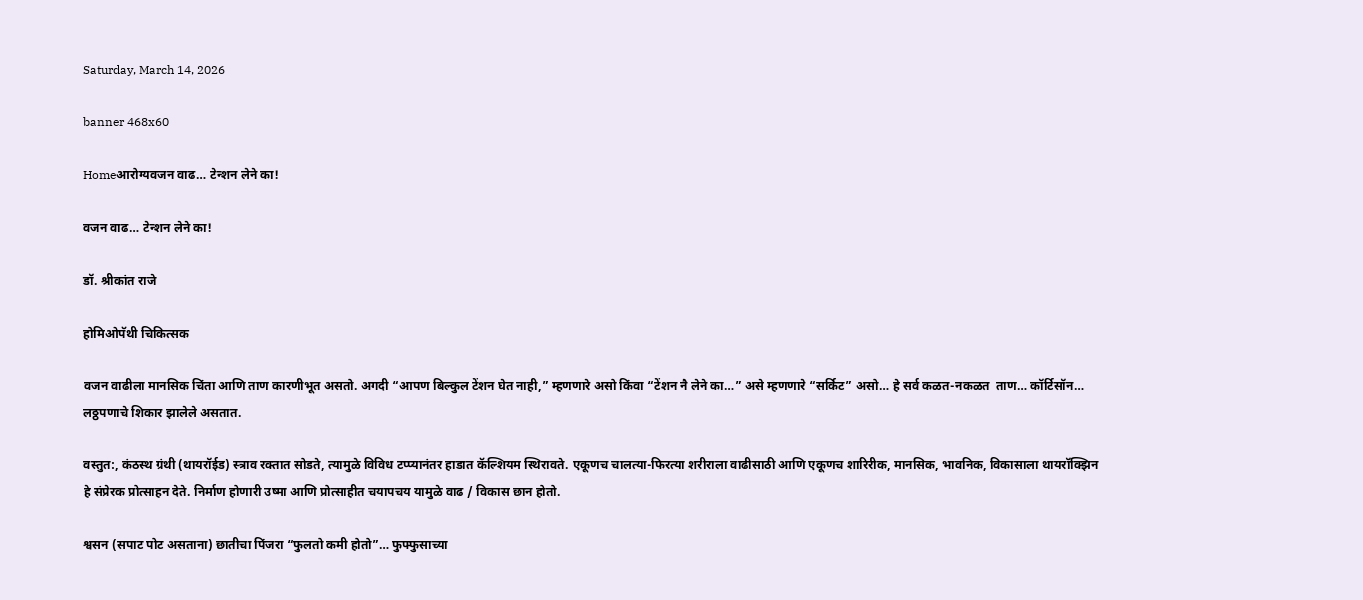Saturday, March 14, 2026

banner 468x60

Homeआरोग्यवजन वाढ… टेन्शन लेने का!

वजन वाढ… टेन्शन लेने का!

डॉ. श्रीकांत राजे

होमिओपॅथी चिकित्सक

वजन वाढीला मानसिक चिंता आणि ताण कारणीभूत असतो. अगदी “आपण बिल्कुल टेंशन घेत नाही,” म्हणणारे असो किंवा “टेंशन नै लेने का…” असे म्हणणारे “सर्किट” असो… हे सर्व कळत-नकळत  ताण… कॉर्टिसॉन… लठ्ठपणाचे शिकार झालेले असतात.

वस्तुत:, कंठस्थ ग्रंथी (थायरॉईड) स्त्राव रक्तात सोडते, त्यामुळे विविध टप्प्यानंतर हाडात कॅल्शियम स्थिरावते. एकूणच चालत्या-फिरत्या शरीराला वाढीसाठी आणि एकूणच शारिरीक, मानसिक, भावनिक, विकासाला थायरॉक्झिन हे संप्रेरक प्रोत्साहन देते. निर्माण होणारी उष्मा आणि प्रोत्साहीत चयापचय यामुळे वाढ / विकास छान होतो.

श्वसन (सपाट पोट असताना) छातीचा पिंजरा “फुलतो कमी होतो”… फुफ्फुसाच्या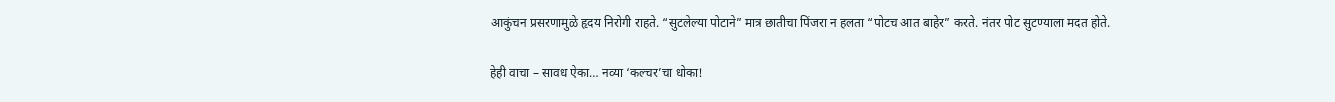आकुंचन प्रसरणामुळे हृदय निरोगी राहते. “सुटलेल्या पोटाने” मात्र छातीचा पिंजरा न हलता “पोटच आत बाहेर” करते. नंतर पोट सुटण्याला मदत होते.

हेही वाचा – सावध ऐका… नव्या ‘कल्चर’चा धोका!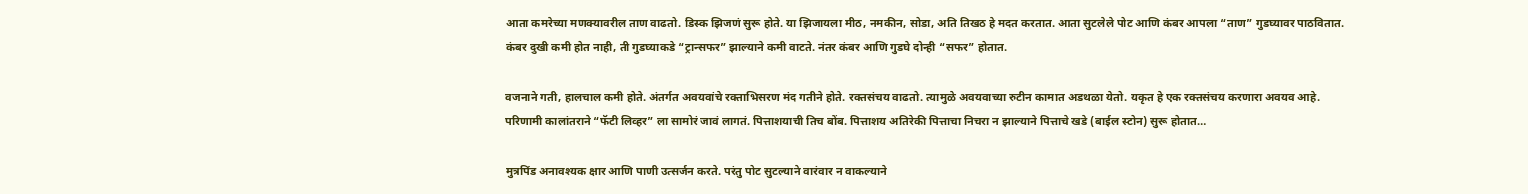आता कमरेच्या मणक्यावरील ताण वाढतो. डिस्क झिजणं सुरू होते. या झिजायला मीठ, नमकीन, सोडा, अति तिखठ हे मदत करतात. आता सुटलेले पोट आणि कंबर आपला “ताण” गुडघ्यावर पाठवितात. कंबर दुखी कमी होत नाही, ती गुडघ्याकडे “ट्रान्सफर” झाल्याने कमी वाटते. नंतर कंबर आणि गुडघे दोन्ही “सफर” होतात.

वजनाने गती, हालचाल कमी होते. अंतर्गत अवयवांचे रक्ताभिसरण मंद गतीने होते. रक्तसंचय वाढतो. त्यामुळे अवयवाच्या रुटीन कामात अडथळा येतो. यकृत हे एक रक्तसंचय करणारा अवयव आहे. परिणामी कालांतराने “फॅटी लिव्हर” ला सामोरं जावं लागतं. पित्ताशयाची तिच बोंब. पित्ताशय अतिरेकी पित्ताचा निचरा न झाल्याने पित्ताचे खडे (बाईल स्टोन) सुरू होतात…

मुत्रपिंड अनावश्यक क्षार आणि पाणी उत्सर्जन करते. परंतु पोट सुटल्याने वारंवार न वाकल्याने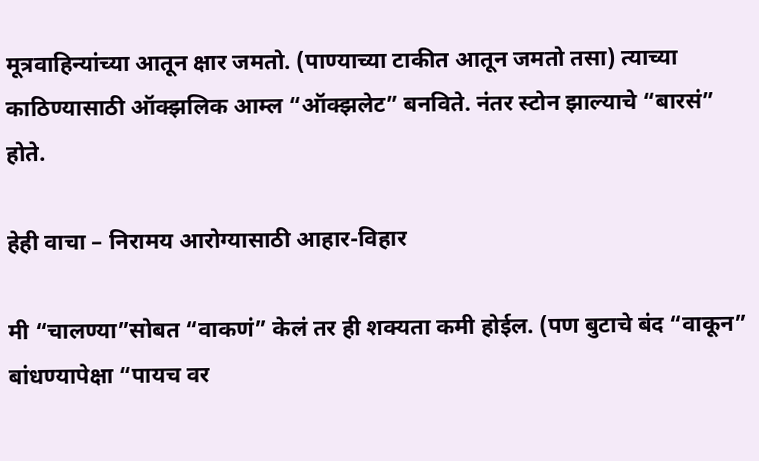मूत्रवाहिन्यांच्या आतून क्षार जमतो. (पाण्याच्या टाकीत आतून जमतो तसा) त्याच्या काठिण्यासाठी ऑक्झलिक आम्ल “ऑक्झलेट” बनविते. नंतर स्टोन झाल्याचे “बारसं” होते.

हेही वाचा – निरामय आरोग्यासाठी आहार-विहार

मी “चालण्या”सोबत “वाकणं” केलं तर ही शक्यता कमी होईल. (पण बुटाचे बंद “वाकून” बांधण्यापेक्षा “पायच वर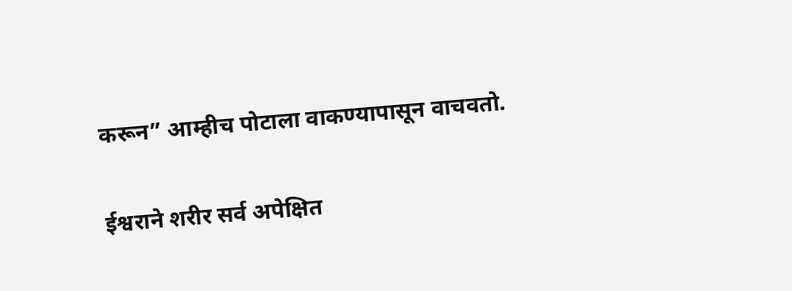करून” आम्हीच पोटाला वाकण्यापासून वाचवतो.

ईश्वराने शरीर सर्व अपेक्षित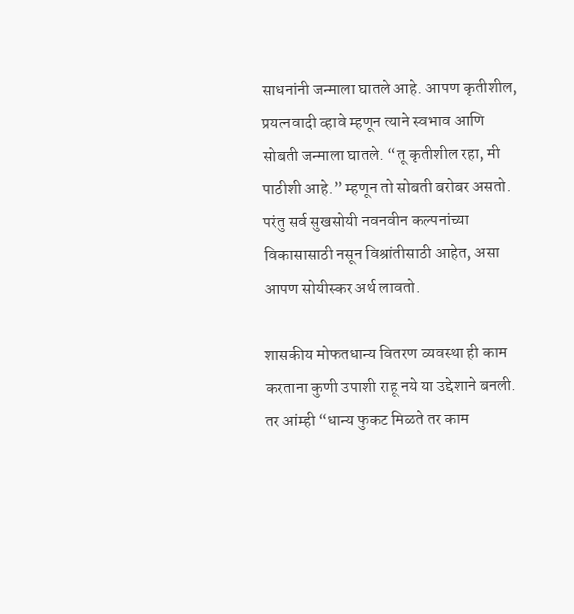साधनांनी जन्माला घातले आहे. आपण कृतीशील, प्रयत्नवादी व्हावे म्हणून त्याने स्वभाव आणि सोबती जन्माला घातले. “तू कृतीशील रहा, मी पाठीशी आहे.” म्हणून तो सोबती बरोबर असतो. परंतु सर्व सुखसोयी नवनवीन कल्पनांच्या विकासासाठी नसून विश्रांतीसाठी आहेत, असा आपण सोयीस्कर अर्थ लावतो.

शासकीय मोफतधान्य वितरण व्यवस्था ही काम करताना कुणी उपाशी राहू नये या उद्देशाने बनली. तर आंम्ही “धान्य फुकट मिळते तर काम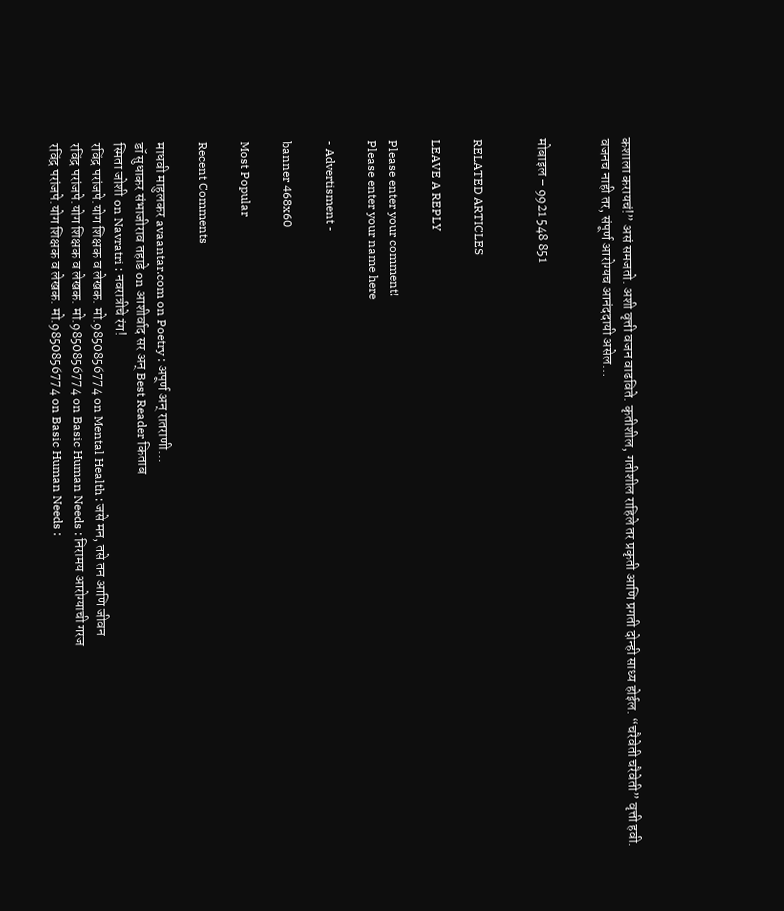कशाला करायचं!” असं समजतो. अशी वृत्ती वजन वाढविते. कृतीशील, गतीशील राहिले तर प्रकृती आणि प्रगती दोन्ही साध्य होईल. “चरैवेती चरैवेती” वृत्ती हवी. वजनच नाही तर, संपूर्ण आरोग्यच आनंददायी असेल…


मोबाइल – 9921 548 851


RELATED ARTICLES

LEAVE A REPLY

Please enter your comment!
Please enter your name here

- Advertisment -

banner 468x60

Most Popular

Recent Comments

माधवी माहुलकर avaantar.com on Poetry : अपूर्ण अन् रातराणी…
डॉ सुधाकर संभाजीराव तहाडे on आशीर्वाद सर अन् Best Reader किताब
स्मिता जोशी on Navratri : नवरात्रीचे रंग!
रविंद्र परांजपे.योग शिक्षक व लेखक. मो.9850856774 on Mental Health : जसे मन, तसे तन आणि जीवन
रविंद्र परांजपे.योग शिक्षक व लेखक. मो.9850856774 on Basic Human Needs : निरामय आरोग्याची गरज
रविंद्र परांजपे.योग शिक्षक व लेखक. मो.9850856774 on Basic Human Needs :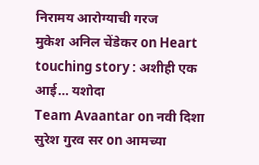निरामय आरोग्याची गरज
मुकेश अनिल चेंडेकर on Heart touching story : अशीही एक आई… यशोदा
Team Avaantar on नवी दिशा
सुरेश गुरव सर on आमच्या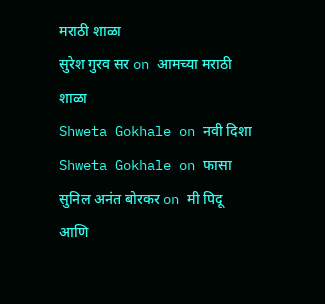मराठी शाळा
सुरेश गुरव सर on आमच्या मराठी शाळा
Shweta Gokhale on नवी दिशा
Shweta Gokhale on फासा
सुनिल अनंत बोरकर on मी पिदू आणि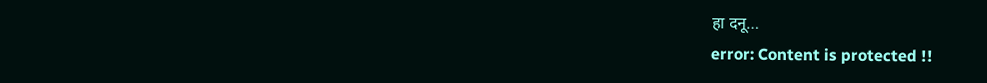हा दनू…
error: Content is protected !!